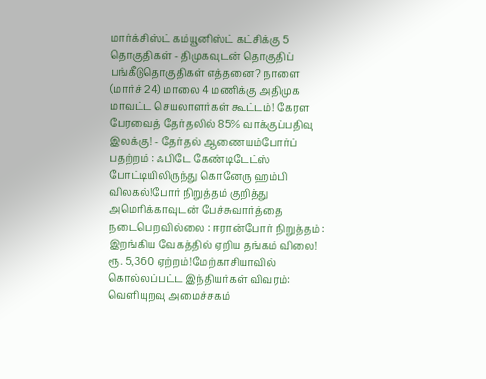மார்க்சிஸ்ட் கம்யூனிஸ்ட் கட்சிக்கு 5 தொகுதிகள் - திமுகவுடன் தொகுதிப் பங்கீடுதொகுதிகள் எத்தனை? நாளை (மார்ச் 24) மாலை 4 மணிக்கு அதிமுக மாவட்ட செயலாளர்கள் கூட்டம்! கேரள பேரவைத் தேர்தலில் 85% வாக்குப்பதிவு இலக்கு! - தேர்தல் ஆணையம்போர்ப் பதற்றம் : ஃபிடே கேண்டிடேட்ஸ் போட்டியிலிருந்து கொனேரு ஹம்பி விலகல்!போர் நிறுத்தம் குறித்து அமெரிக்காவுடன் பேச்சுவார்த்தை நடைபெறவில்லை : ஈரான்போர் நிறுத்தம் : இறங்கிய வேகத்தில் ஏறிய தங்கம் விலை! ரூ. 5,360 ஏற்றம்!மேற்காசியாவில் கொல்லப்பட்ட இந்தியர்கள் விவரம்: வெளியுறவு அமைச்சகம்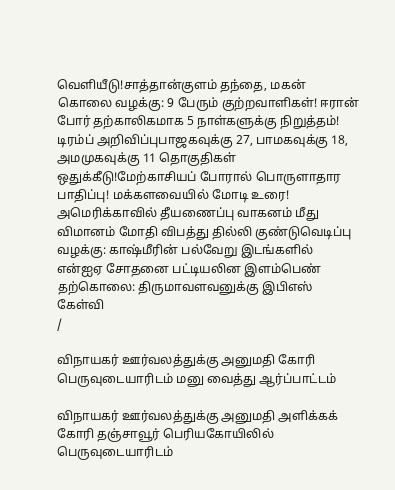வெளியீடு!சாத்தான்குளம் தந்தை, மகன் கொலை வழக்கு: 9 பேரும் குற்றவாளிகள்! ஈரான் போர் தற்காலிகமாக 5 நாள்களுக்கு நிறுத்தம்! டிரம்ப் அறிவிப்புபாஜகவுக்கு 27, பாமகவுக்கு 18, அமமுகவுக்கு 11 தொகுதிகள் ஒதுக்கீடு!மேற்காசியப் போரால் பொருளாதார பாதிப்பு! மக்களவையில் மோடி உரை! அமெரிக்காவில் தீயணைப்பு வாகனம் மீது விமானம் மோதி விபத்து தில்லி குண்டுவெடிப்பு வழக்கு: காஷ்மீரின் பல்வேறு இடங்களில் என்ஐஏ சோதனை பட்டியலின இளம்பெண் தற்கொலை: திருமாவளவனுக்கு இபிஎஸ் கேள்வி
/

விநாயகர் ஊர்வலத்துக்கு அனுமதி கோரி பெருவுடையாரிடம் மனு வைத்து ஆர்ப்பாட்டம்

விநாயகர் ஊர்வலத்துக்கு அனுமதி அளிக்கக் கோரி தஞ்சாவூர் பெரியகோயிலில் பெருவுடையாரிடம்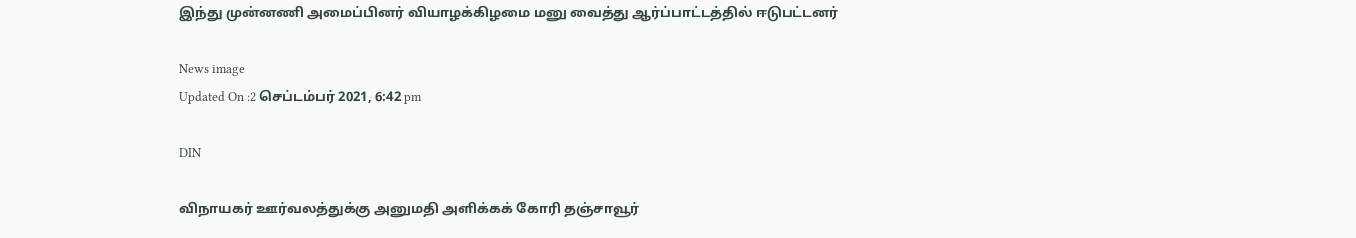இந்து முன்னணி அமைப்பினர் வியாழக்கிழமை மனு வைத்து ஆர்ப்பாட்டத்தில் ஈடுபட்டனர்

News image
Updated On :2 செப்டம்பர் 2021, 6:42 pm

DIN

விநாயகர் ஊர்வலத்துக்கு அனுமதி அளிக்கக் கோரி தஞ்சாவூர்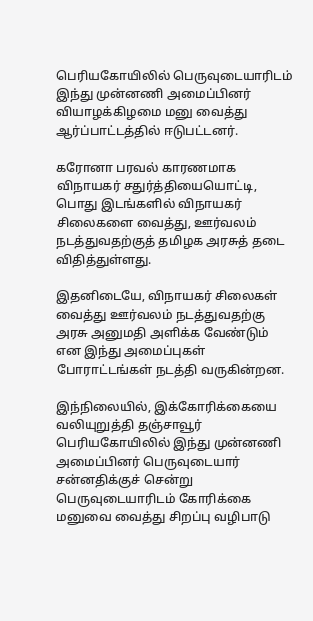பெரியகோயிலில் பெருவுடையாரிடம் இந்து முன்னணி அமைப்பினர் வியாழக்கிழமை மனு வைத்து ஆர்ப்பாட்டத்தில் ஈடுபட்டனர்.

கரோனா பரவல் காரணமாக விநாயகர் சதுர்த்தியையொட்டி, பொது இடங்களில் விநாயகர் சிலைகளை வைத்து, ஊர்வலம் நடத்துவதற்குத் தமிழக அரசுத் தடை விதித்துள்ளது.

இதனிடையே, விநாயகர் சிலைகள் வைத்து ஊர்வலம் நடத்துவதற்கு அரசு அனுமதி அளிக்க வேண்டும் என இந்து அமைப்புகள் போராட்டங்கள் நடத்தி வருகின்றன.

இந்நிலையில், இக்கோரிக்கையை வலியுறுத்தி தஞ்சாவூர் பெரியகோயிலில் இந்து முன்னணி அமைப்பினர் பெருவுடையார் சன்னதிக்குச் சென்று பெருவுடையாரிடம் கோரிக்கை மனுவை வைத்து சிறப்பு வழிபாடு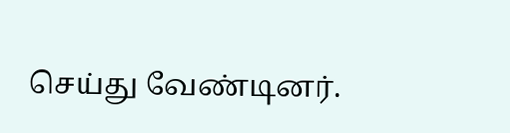செய்து வேண்டினர்.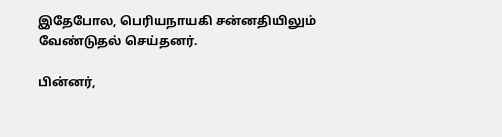இதேபோல, பெரியநாயகி சன்னதியிலும் வேண்டுதல் செய்தனர்.

பின்னர்,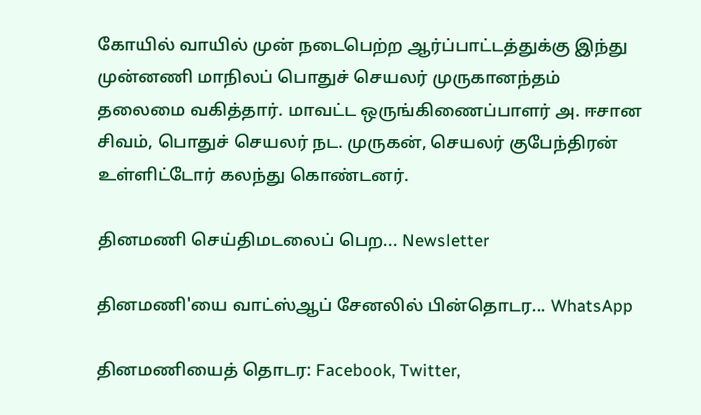கோயில் வாயில் முன் நடைபெற்ற ஆர்ப்பாட்டத்துக்கு இந்து முன்னணி மாநிலப் பொதுச் செயலர் முருகானந்தம் தலைமை வகித்தார். மாவட்ட ஒருங்கிணைப்பாளர் அ. ஈசான சிவம், பொதுச் செயலர் நட. முருகன், செயலர் குபேந்திரன் உள்ளிட்டோர் கலந்து கொண்டனர்.

தினமணி செய்திமடலைப் பெற... Newsletter

தினமணி'யை வாட்ஸ்ஆப் சேனலில் பின்தொடர... WhatsApp

தினமணியைத் தொடர: Facebook, Twitter,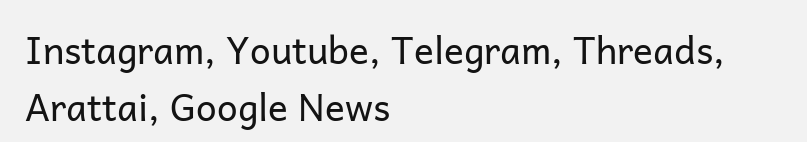Instagram, Youtube, Telegram, Threads, Arattai, Google News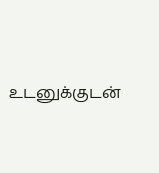உடனுக்குடன்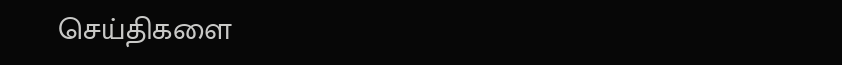செய்திகளை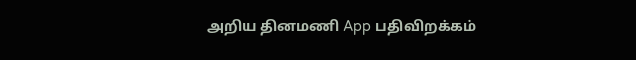அறிய தினமணி App பதிவிறக்கம்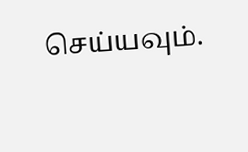செய்யவும்.